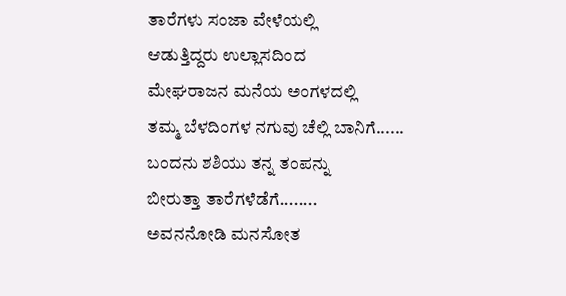ತಾರೆಗಳು ಸಂಜಾ ವೇಳೆಯಲ್ಲಿ
ಆಡುತ್ತಿದ್ದರು ಉಲ್ಲಾಸದಿಂದ
ಮೇಘರಾಜನ ಮನೆಯ ಅಂಗಳದಲ್ಲಿ
ತಮ್ಮ ಬೆಳದಿಂಗಳ ನಗುವು ಚೆಲ್ಲಿ ಬಾನಿಗೆ......
ಬಂದನು ಶಶಿಯು ತನ್ನ ತಂಪನ್ನು
ಬೀರುತ್ತಾ ತಾರೆಗಳೆಡೆಗೆ........
ಅವನನೋಡಿ ಮನಸೋತ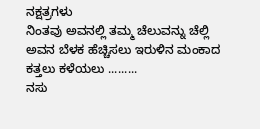ನಕ್ಷತ್ರಗಳು
ನಿಂತವು ಅವನಲ್ಲಿ ತಮ್ಮ ಚೆಲುವನ್ನು ಚೆಲ್ಲಿ
ಅವನ ಬೆಳಕ ಹೆಚ್ಚಿಸಲು ಇರುಳಿನ ಮಂಕಾದ ಕತ್ತಲು ಕಳೆಯಲು .........
ನಸು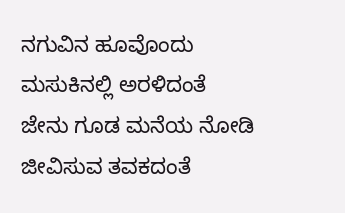ನಗುವಿನ ಹೂವೊಂದು
ಮಸುಕಿನಲ್ಲಿ ಅರಳಿದಂತೆ
ಜೇನು ಗೂಡ ಮನೆಯ ನೋಡಿ
ಜೀವಿಸುವ ತವಕದಂತೆ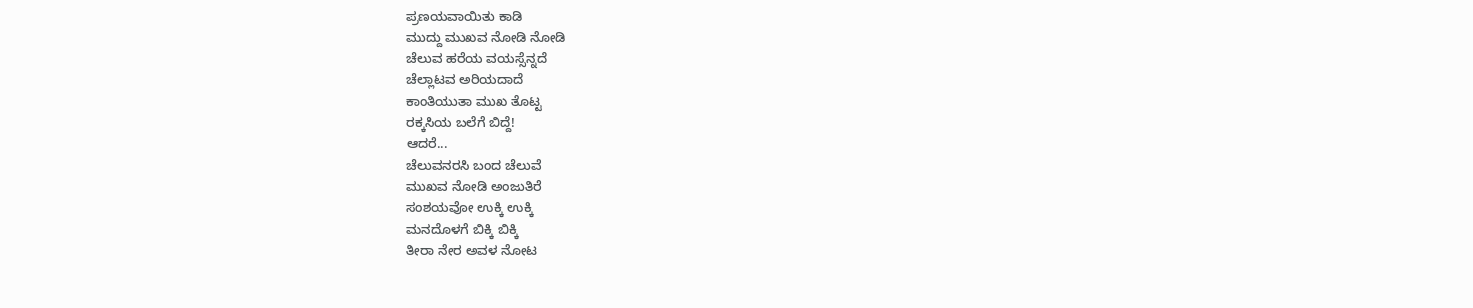ಪ್ರಣಯವಾಯಿತು ಕಾಡಿ
ಮುದ್ದು ಮುಖವ ನೋಡಿ ನೋಡಿ
ಚೆಲುವ ಹರೆಯ ವಯಸ್ಸೆನ್ನದೆ
ಚೆಲ್ಲಾಟವ ಅರಿಯದಾದೆ
ಕಾಂತಿಯುತಾ ಮುಖ ತೊಟ್ಟ
ರಕ್ಕಸಿಯ ಬಲೆಗೆ ಬಿದ್ದೆ!
ಆದರೆ...
ಚೆಲುವನರಸಿ ಬಂದ ಚೆಲುವೆ
ಮುಖವ ನೋಡಿ ಅಂಜುತಿರೆ
ಸಂಶಯವೋ ಉಕ್ಕಿ ಉಕ್ಕಿ
ಮನದೊಳಗೆ ಬಿಕ್ಕಿ ಬಿಕ್ಕಿ
ತೀರಾ ನೇರ ಅವಳ ನೋಟ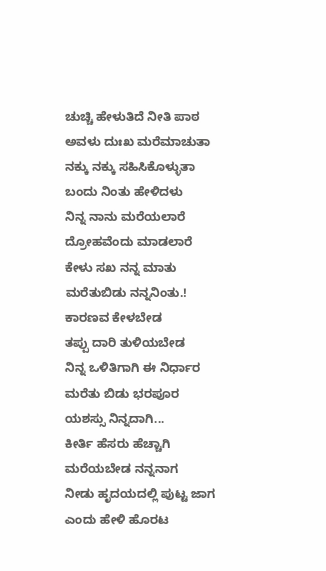ಚುಚ್ಚಿ ಹೇಳುತಿದೆ ನೀತಿ ಪಾಠ
ಅವಳು ದುಃಖ ಮರೆಮಾಚುತಾ
ನಕ್ಕು ನಕ್ಕು ಸಹಿಸಿಕೊಳ್ಳುತಾ
ಬಂದು ನಿಂತು ಹೇಳಿದಳು
ನಿನ್ನ ನಾನು ಮರೆಯಲಾರೆ
ದ್ರೋಹವೆಂದು ಮಾಡಲಾರೆ
ಕೇಳು ಸಖ ನನ್ನ ಮಾತು
ಮರೆತುಬಿಡು ನನ್ನನಿಂತು.!
ಕಾರಣವ ಕೇಳಬೇಡ
ತಪ್ಪು ದಾರಿ ತುಳಿಯಬೇಡ
ನಿನ್ನ ಒಳಿತಿಗಾಗಿ ಈ ನಿರ್ಧಾರ
ಮರೆತು ಬಿಡು ಭರಪೂರ
ಯಶಸ್ಸು ನಿನ್ನದಾಗಿ...
ಕೀರ್ತಿ ಹೆಸರು ಹೆಚ್ಚಾಗಿ
ಮರೆಯಬೇಡ ನನ್ನನಾಗ
ನೀಡು ಹೃದಯದಲ್ಲಿ ಪುಟ್ಟ ಜಾಗ
ಎಂದು ಹೇಳಿ ಹೊರಟ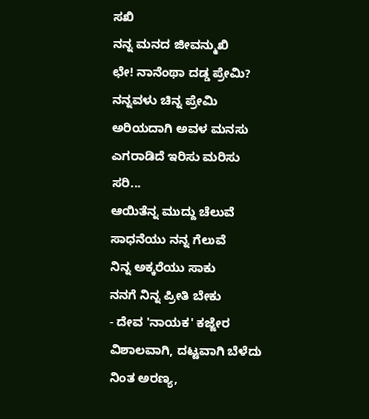ಸಖಿ
ನನ್ನ ಮನದ ಜೀವನ್ಮುಖಿ
ಛೇ! ನಾನೆಂಥಾ ದಡ್ಡ ಪ್ರೇಮಿ?
ನನ್ನವಳು ಚಿನ್ನ ಪ್ರೇಮಿ
ಅರಿಯದಾಗಿ ಅವಳ ಮನಸು
ಎಗರಾಡಿದೆ ಇರಿಸು ಮರಿಸು
ಸರಿ...
ಆಯಿತೆನ್ನ ಮುದ್ದು ಚೆಲುವೆ
ಸಾಧನೆಯು ನನ್ನ ಗೆಲುವೆ
ನಿನ್ನ ಅಕ್ಕರೆಯು ಸಾಕು
ನನಗೆ ನಿನ್ನ ಪ್ರೀತಿ ಬೇಕು
- ದೇವ 'ನಾಯಕ' ಕಜ್ಜೇರ
ವಿಶಾಲವಾಗಿ, ದಟ್ಟವಾಗಿ ಬೆಳೆದು ನಿಂತ ಅರಣ್ಯ,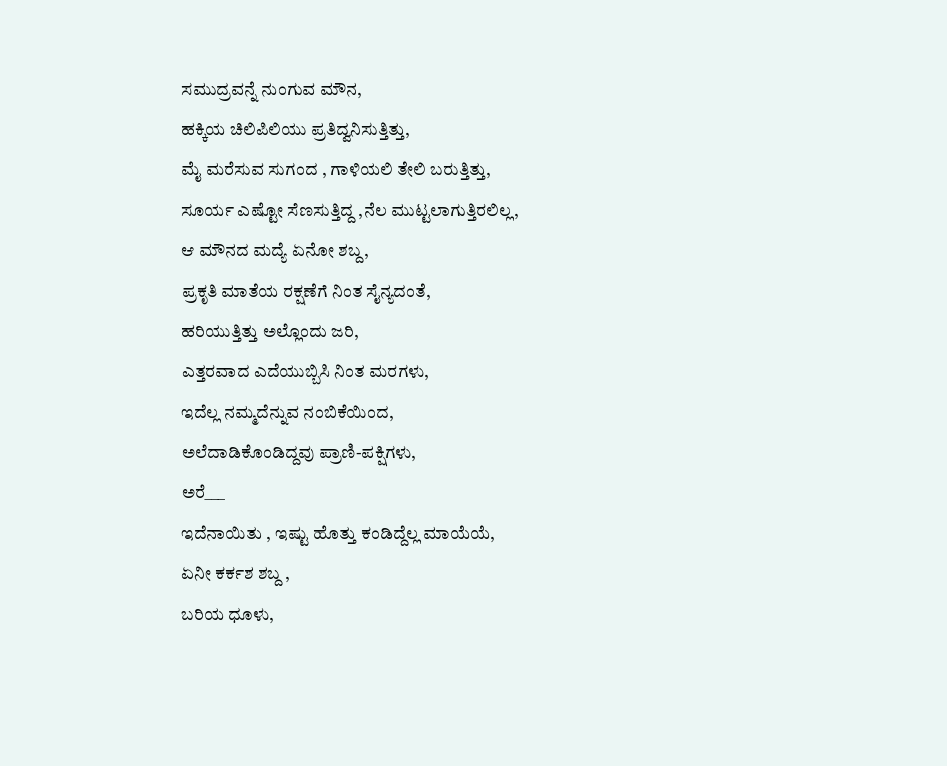ಸಮುದ್ರವನ್ನೆ ನುಂಗುವ ಮೌನ,
ಹಕ್ಕಿಯ ಚಿಲಿಪಿಲಿಯು ಪ್ರತಿದ್ವನಿಸುತ್ತಿತ್ತು,
ಮೈ ಮರೆಸುವ ಸುಗಂದ , ಗಾಳಿಯಲಿ ತೇಲಿ ಬರುತ್ತಿತ್ತು,
ಸೂರ್ಯ ಎಷ್ಟೋ ಸೆಣಸುತ್ತಿದ್ದ ,ನೆಲ ಮುಟ್ಟಲಾಗುತ್ತಿರಲಿಲ್ಲ,
ಆ ಮೌನದ ಮದ್ಯೆ ಏನೋ ಶಬ್ದ,
ಪ್ರಕೃತಿ ಮಾತೆಯ ರಕ್ಷಣೆಗೆ ನಿಂತ ಸೈನ್ಯದಂತೆ,
ಹರಿಯುತ್ತಿತ್ತು ಅಲ್ಲೊಂದು ಜರಿ,
ಎತ್ತರವಾದ ಎದೆಯುಬ್ಬಿಸಿ ನಿಂತ ಮರಗಳು,
ಇದೆಲ್ಲ ನಮ್ಮದೆನ್ನುವ ನಂಬಿಕೆಯಿಂದ,
ಅಲೆದಾಡಿಕೊಂಡಿದ್ದವು ಪ್ರಾಣಿ-ಪಕ್ಷಿಗಳು,
ಅರೆ___
ಇದೆನಾಯಿತು , ಇಷ್ಟು ಹೊತ್ತು ಕಂಡಿದ್ದೆಲ್ಲ ಮಾಯೆಯೆ,
ಏನೀ ಕರ್ಕಶ ಶಬ್ದ ,
ಬರಿಯ ಧೂಳು,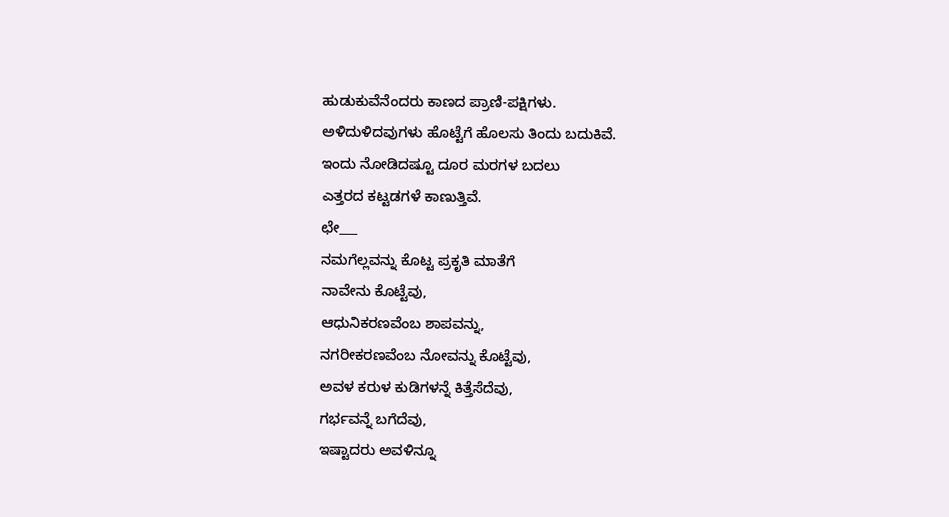ಹುಡುಕುವೆನೆಂದರು ಕಾಣದ ಪ್ರಾಣಿ-ಪಕ್ಷಿಗಳು.
ಅಳಿದುಳಿದವುಗಳು ಹೊಟ್ಟೆಗೆ ಹೊಲಸು ತಿಂದು ಬದುಕಿವೆ.
ಇಂದು ನೋಡಿದಷ್ಟೂ ದೂರ ಮರಗಳ ಬದಲು
ಎತ್ತರದ ಕಟ್ಟಡಗಳೆ ಕಾಣುತ್ತಿವೆ.
ಛೇ___
ನಮಗೆಲ್ಲವನ್ನು ಕೊಟ್ಟ ಪ್ರಕೃತಿ ಮಾತೆಗೆ
ನಾವೇನು ಕೊಟ್ಟೆವು,
ಆಧುನಿಕರಣವೆಂಬ ಶಾಪವನ್ನು,
ನಗರೀಕರಣವೆಂಬ ನೋವನ್ನು ಕೊಟ್ಟೆವು,
ಅವಳ ಕರುಳ ಕುಡಿಗಳನ್ನೆ ಕಿತ್ತೆಸೆದೆವು,
ಗರ್ಭವನ್ನೆ ಬಗೆದೆವು,
ಇಷ್ಟಾದರು ಅವಳಿನ್ನೂ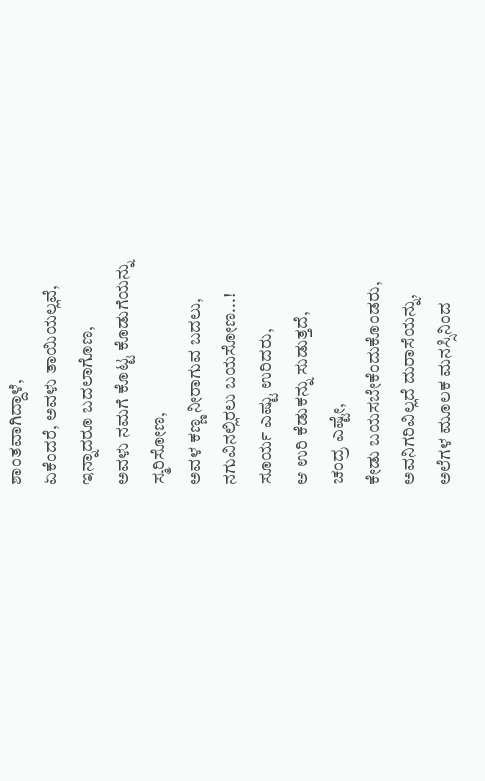ಶಾಂತವಾಗಿದ್ದಾಳೆ,
ಏಕೆಂದರೆ, ಅವಳು ತಾಯಿಯಲ್ಲವೆ,
ಇನ್ನಾದರೂ ಬದಲಾಗೊಣ,
ಅವಳು ನಮಗೆ ಕೊಟ್ಟ ಕೊಡುಗೆಯನ್ನು
ಸ್ಮರಿಸೋಣ,
ಅವಳ ಕಣ್ಣ ನೀರಾಗುವ ಬದಲು,
ನಗುವಿನಲ್ಲಿರಲು ಬಯಸೋಣ...!
ಸೂರ್ಯ ಎಷ್ಟು ಉರಿದರು,
ಆ ಉರಿ ಕೆಡುಕನ್ನು ಸುಡುತ್ತದೆ,
ಚಂದ್ರ ಎಷ್ಟೇ,
ಕೇಡು ಬಯಸಬೇಕೆಂದುಕೊಂಡರು,
ಅವನಿಗರಿವಿಲ್ಲದೆ ದುರಾಸೆಯನ್ನು,
ಅಲೆಗಳ ಮೂಲಕ ಮನಸ್ಸಿನಿಂದ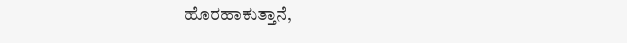ಹೊರಹಾಕುತ್ತಾನೆ,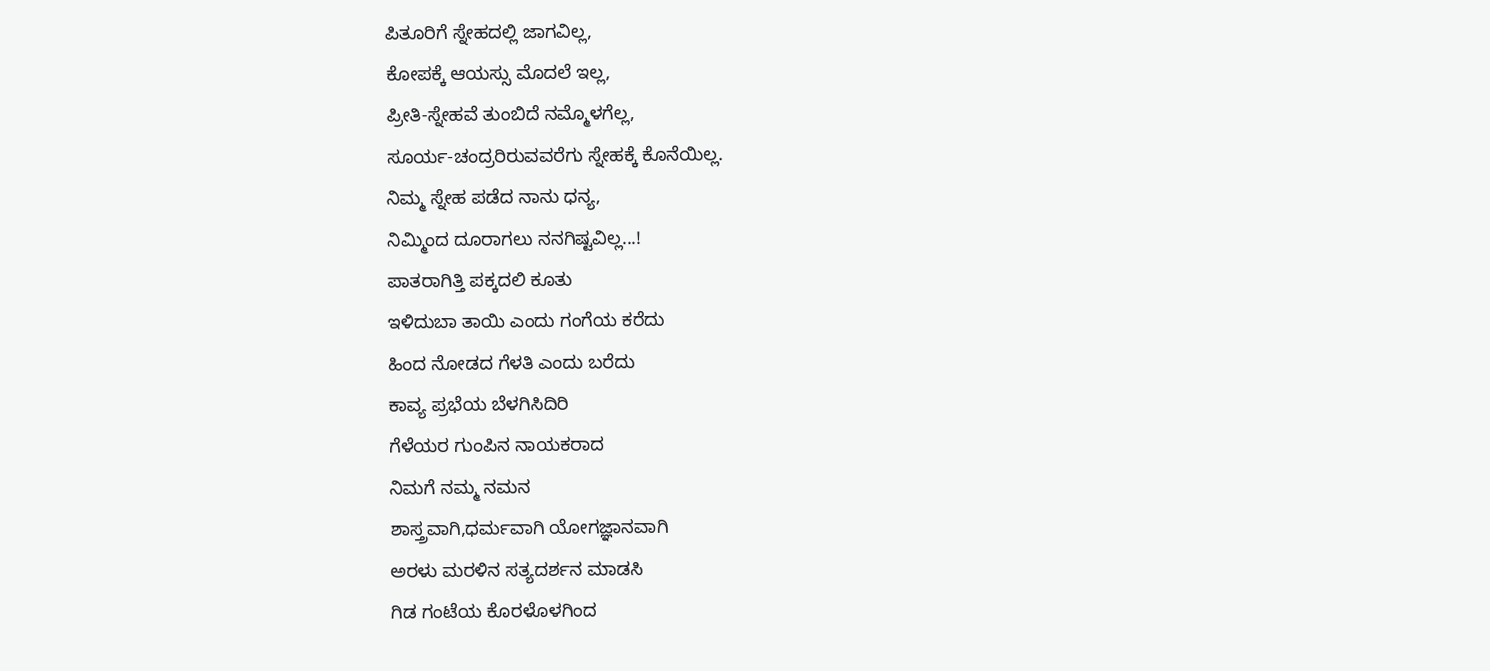ಪಿತೂರಿಗೆ ಸ್ನೇಹದಲ್ಲಿ ಜಾಗವಿಲ್ಲ,
ಕೋಪಕ್ಕೆ ಆಯಸ್ಸು ಮೊದಲೆ ಇಲ್ಲ,
ಪ್ರೀತಿ-ಸ್ನೇಹವೆ ತುಂಬಿದೆ ನಮ್ಮೊಳಗೆಲ್ಲ,
ಸೂರ್ಯ-ಚಂದ್ರರಿರುವವರೆಗು ಸ್ನೇಹಕ್ಕೆ ಕೊನೆಯಿಲ್ಲ.
ನಿಮ್ಮ ಸ್ನೇಹ ಪಡೆದ ನಾನು ಧನ್ಯ,
ನಿಮ್ಮಿಂದ ದೂರಾಗಲು ನನಗಿಷ್ಟವಿಲ್ಲ...!
ಪಾತರಾಗಿತ್ತಿ ಪಕ್ಕದಲಿ ಕೂತು
ಇಳಿದುಬಾ ತಾಯಿ ಎಂದು ಗಂಗೆಯ ಕರೆದು
ಹಿಂದ ನೋಡದ ಗೆಳತಿ ಎಂದು ಬರೆದು
ಕಾವ್ಯ ಪ್ರಭೆಯ ಬೆಳಗಿಸಿದಿರಿ
ಗೆಳೆಯರ ಗುಂಪಿನ ನಾಯಕರಾದ
ನಿಮಗೆ ನಮ್ಮ ನಮನ
ಶಾಸ್ತ್ರವಾಗಿ,ಧರ್ಮವಾಗಿ ಯೋಗಜ್ಞಾನವಾಗಿ
ಅರಳು ಮರಳಿನ ಸತ್ಯದರ್ಶನ ಮಾಡಸಿ
ಗಿಡ ಗಂಟೆಯ ಕೊರಳೊಳಗಿಂದ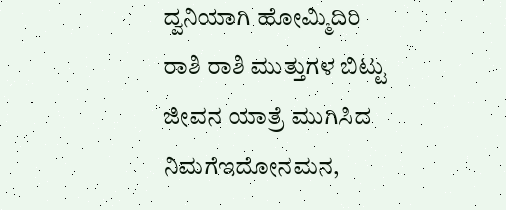ದ್ವನಿಯಾಗಿ ಹೋಮ್ಮಿದಿರಿ
ರಾಶಿ ರಾಶಿ ಮುತ್ತುಗಳ ಬಿಟ್ಟು
ಜೀವನ ಯಾತ್ರೆ ಮುಗಿಸಿದ
ನಿಮಗೆಇದೋನಮನ,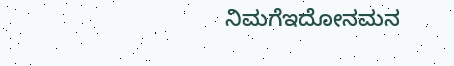ನಿಮಗೆಇದೋನಮನ